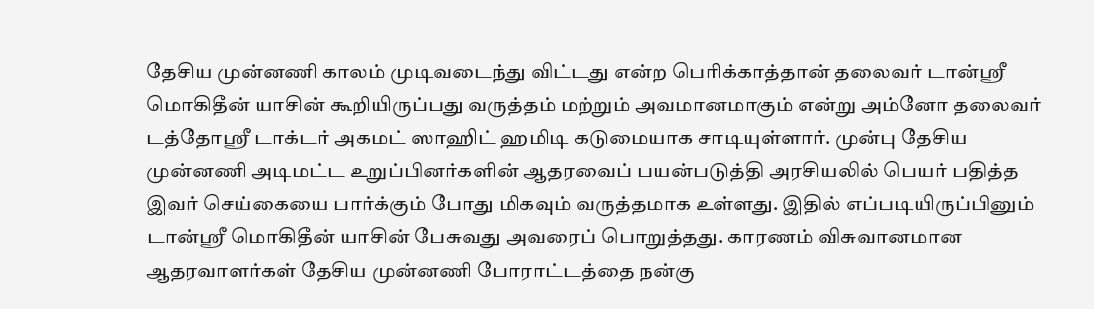தேசிய முன்னணி காலம் முடிவடைந்து விட்டது என்ற பெரிக்காத்தான் தலைவர் டான்ஸ்ரீ மொகிதீன் யாசின் கூறியிருப்பது வருத்தம் மற்றும் அவமானமாகும் என்று அம்னோ தலைவர் டத்தோஸ்ரீ டாக்டர் அகமட் ஸாஹிட் ஹமிடி கடுமையாக சாடியுள்ளார். முன்பு தேசிய முன்னணி அடிமட்ட உறுப்பினர்களின் ஆதரவைப் பயன்படுத்தி அரசியலில் பெயர் பதித்த இவர் செய்கையை பார்க்கும் போது மிகவும் வருத்தமாக உள்ளது. இதில் எப்படியிருப்பினும் டான்ஸ்ரீ மொகிதீன் யாசின் பேசுவது அவரைப் பொறுத்தது. காரணம் விசுவானமான ஆதரவாளர்கள் தேசிய முன்னணி போராட்டத்தை நன்கு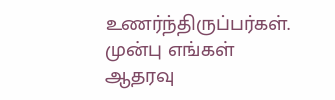உணர்ந்திருப்பர்கள். முன்பு எங்கள் ஆதரவு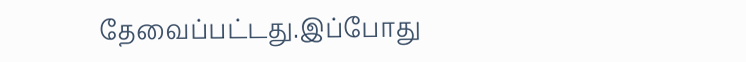தேவைப்பட்டது.இப்போது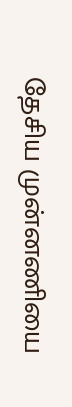தேசிய முன்னணியை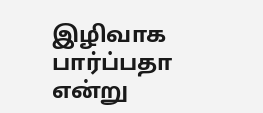இழிவாக பார்ப்பதா என்று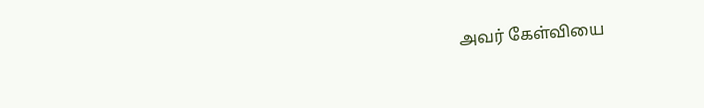அவர் கேள்வியை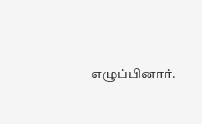எழுப்பினார்.